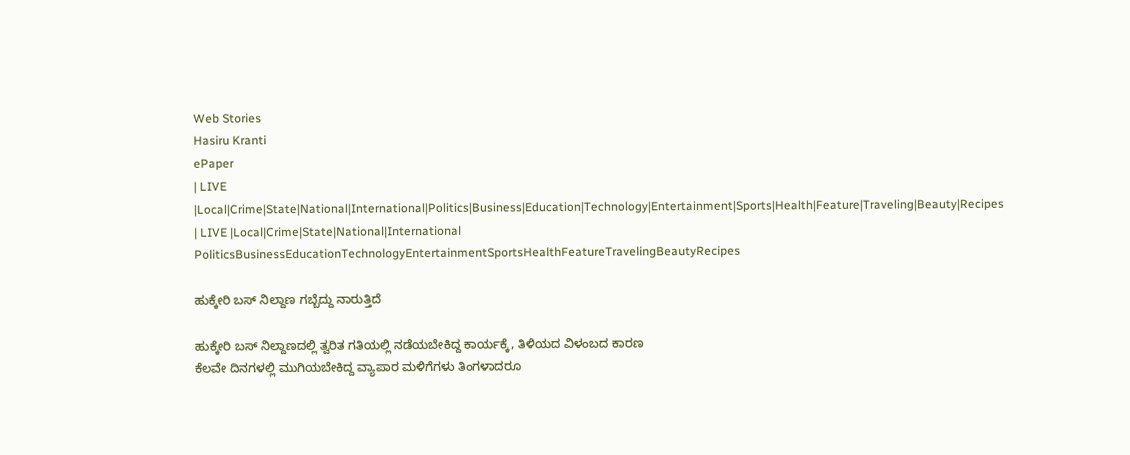Web Stories
Hasiru Kranti
ePaper
| LIVE |Local|Crime|State|National|International|Politics|Business|Education|Technology|Entertainment|Sports|Health|Feature|Traveling|Beauty|Recipes
| LIVE |Local|Crime|State|National|International
PoliticsBusinessEducationTechnologyEntertainmentSportsHealthFeatureTravelingBeautyRecipes

ಹುಕ್ಕೇರಿ ಬಸ್ ನಿಲ್ದಾಣ ಗಬ್ಬೆದ್ದು ನಾರುತ್ತಿದೆ

ಹುಕ್ಕೇರಿ ಬಸ್ ನಿಲ್ದಾಣದಲ್ಲಿ ತ್ವರಿತ ಗತಿಯಲ್ಲಿ ನಡೆಯಬೇಕಿದ್ದ ಕಾರ್ಯಕ್ಕೆ, ತಿಳಿಯದ ವಿಳಂಬದ ಕಾರಣ
ಕೆಲವೇ ದಿನಗಳಲ್ಲಿ ಮುಗಿಯಬೇಕಿದ್ದ ವ್ಯಾಪಾರ ಮಳಿಗೆಗಳು ತಿಂಗಳಾದರೂ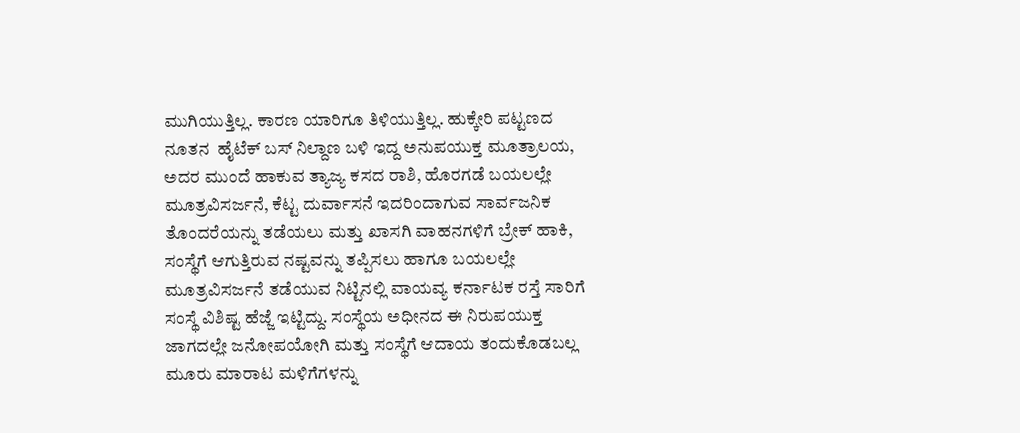ಮುಗಿಯುತ್ತಿಲ್ಲ. ಕಾರಣ ಯಾರಿಗೂ ತಿಳಿಯುತ್ತಿಲ್ಲ. ಹುಕ್ಕೇರಿ ಪಟ್ಟಣದ ನೂತನ  ಹೈಟೆಕ್ ಬಸ್ ನಿಲ್ದಾಣ ಬಳಿ ಇದ್ದ ಅನುಪಯುಕ್ತ ಮೂತ್ರಾಲಯ, ಅದರ ಮುಂದೆ ಹಾಕುವ ತ್ಯಾಜ್ಯ ಕಸದ ರಾಶಿ, ಹೊರಗಡೆ ಬಯಲಲ್ಲೇ ಮೂತ್ರವಿಸರ್ಜನೆ, ಕೆಟ್ಟ ದುರ್ವಾಸನೆ ಇದರಿಂದಾಗುವ ಸಾರ್ವಜನಿಕ ತೊಂದರೆಯನ್ನು ತಡೆಯಲು ಮತ್ತು ಖಾಸಗಿ ವಾಹನಗಳಿಗೆ ಬ್ರೇಕ್ ಹಾಕಿ, ಸಂಸ್ಥೆಗೆ ಆಗುತ್ತಿರುವ ನಷ್ಟವನ್ನು ತಪ್ಪಿಸಲು ಹಾಗೂ ಬಯಲಲ್ಲೇ ಮೂತ್ರವಿಸರ್ಜನೆ ತಡೆಯುವ ನಿಟ್ಟಿನಲ್ಲಿ ವಾಯವ್ಯ ಕರ್ನಾಟಕ ರಸ್ತೆ ಸಾರಿಗೆ ಸಂಸ್ಥೆ ವಿಶಿಷ್ಟ ಹೆಜ್ಜೆ ಇಟ್ಟಿದ್ದು. ಸಂಸ್ಥೆಯ ಅಧೀನದ ಈ ನಿರುಪಯುಕ್ತ ಜಾಗದಲ್ಲೇ ಜನೋಪಯೋಗಿ ಮತ್ತು ಸಂಸ್ಥೆಗೆ ಆದಾಯ ತಂದುಕೊಡಬಲ್ಲ  ಮೂರು ಮಾರಾಟ ಮಳಿಗೆಗಳನ್ನು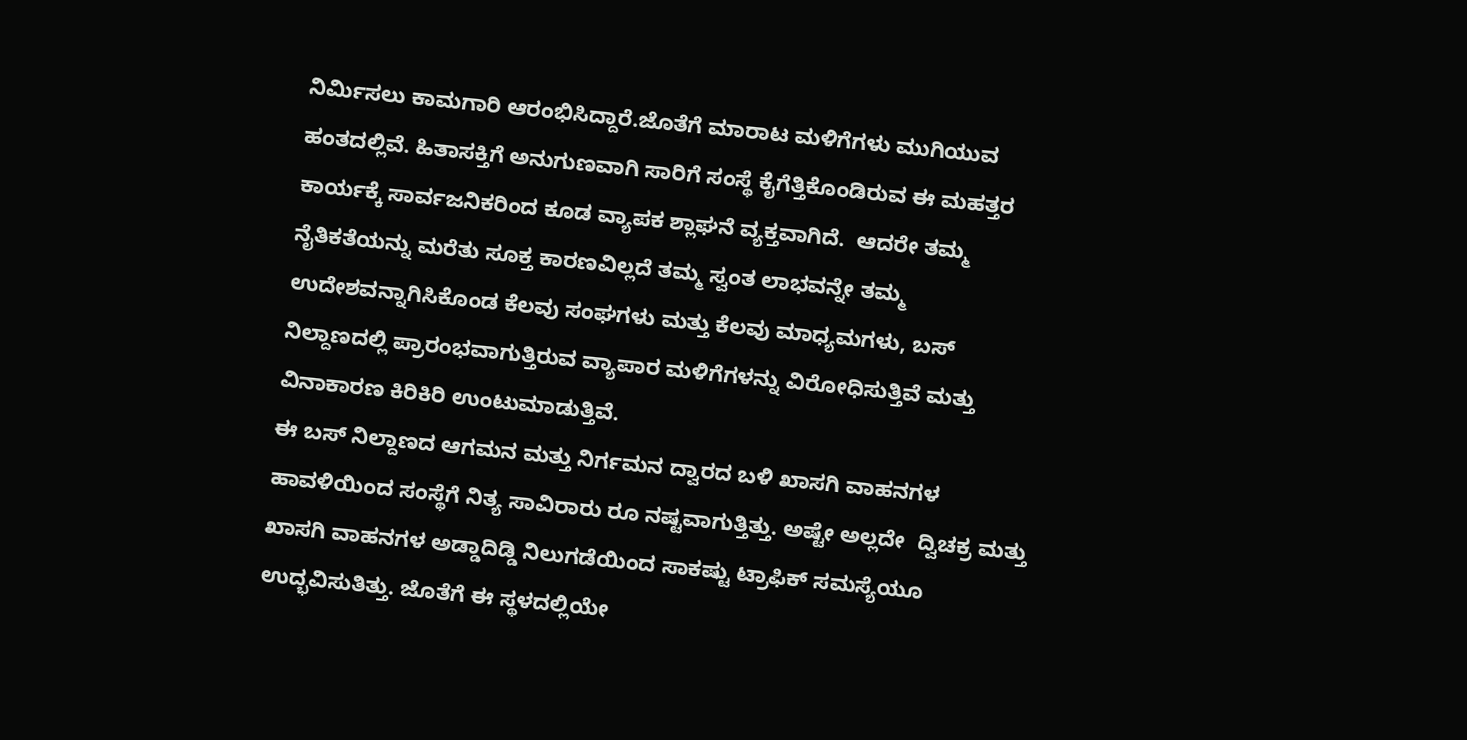ನಿರ್ಮಿಸಲು ಕಾಮಗಾರಿ ಆರಂಭಿಸಿದ್ದಾರೆ.ಜೊತೆಗೆ ಮಾರಾಟ ಮಳಿಗೆಗಳು ಮುಗಿಯುವ ಹಂತದಲ್ಲಿವೆ. ಹಿತಾಸಕ್ತಿಗೆ ಅನುಗುಣವಾಗಿ ಸಾರಿಗೆ ಸಂಸ್ಥೆ ಕೈಗೆತ್ತಿಕೊಂಡಿರುವ ಈ ಮಹತ್ತರ ಕಾರ್ಯಕ್ಕೆ ಸಾರ್ವಜನಿಕರಿಂದ ಕೂಡ ವ್ಯಾಪಕ ಶ್ಲಾಘನೆ ವ್ಯಕ್ತವಾಗಿದೆ.  ಆದರೇ ತಮ್ಮ ನೈತಿಕತೆಯನ್ನು ಮರೆತು ಸೂಕ್ತ ಕಾರಣವಿಲ್ಲದೆ ತಮ್ಮ ಸ್ವಂತ ಲಾಭವನ್ನೇ ತಮ್ಮ ಉದೇಶವನ್ನಾಗಿಸಿಕೊಂಡ ಕೆಲವು ಸಂಘಗಳು ಮತ್ತು ಕೆಲವು ಮಾಧ್ಯಮಗಳು, ಬಸ್ ನಿಲ್ದಾಣದಲ್ಲಿ ಪ್ರಾರಂಭವಾಗುತ್ತಿರುವ ವ್ಯಾಪಾರ ಮಳಿಗೆಗಳನ್ನು ವಿರೋಧಿಸುತ್ತಿವೆ ಮತ್ತು ವಿನಾಕಾರಣ ಕಿರಿಕಿರಿ ಉಂಟುಮಾಡುತ್ತಿವೆ.
ಈ ಬಸ್ ನಿಲ್ದಾಣದ ಆಗಮನ ಮತ್ತು ನಿರ್ಗಮನ ದ್ವಾರದ ಬಳಿ ಖಾಸಗಿ ವಾಹನಗಳ ಹಾವಳಿಯಿಂದ ಸಂಸ್ಥೆಗೆ ನಿತ್ಯ ಸಾವಿರಾರು ರೂ ನಷ್ಟವಾಗುತ್ತಿತ್ತು. ಅಷ್ಟೇ ಅಲ್ಲದೇ  ದ್ವಿಚಕ್ರ ಮತ್ತು ಖಾಸಗಿ ವಾಹನಗಳ ಅಡ್ಡಾದಿಡ್ಡಿ ನಿಲುಗಡೆಯಿಂದ ಸಾಕಷ್ಟು ಟ್ರಾಫಿಕ್ ಸಮಸ್ಯೆಯೂ ಉದ್ಭವಿಸುತಿತ್ತು. ಜೊತೆಗೆ ಈ ಸ್ಥಳದಲ್ಲಿಯೇ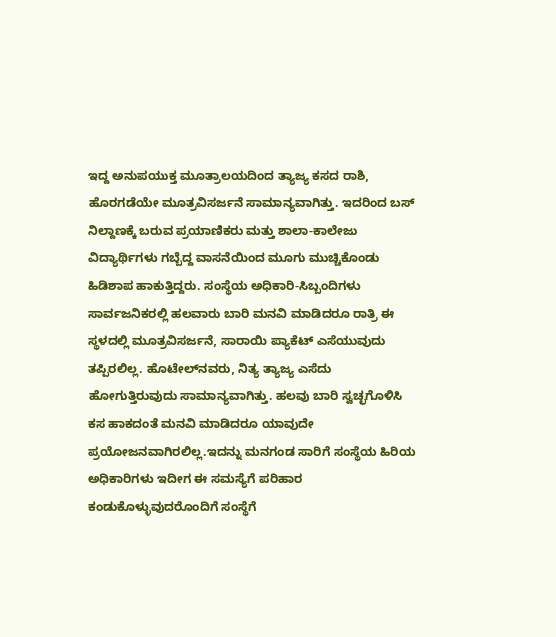ಇದ್ದ ಅನುಪಯುಕ್ತ ಮೂತ್ರಾಲಯದಿಂದ ತ್ಯಾಜ್ಯ ಕಸದ ರಾಶಿ, ಹೊರಗಡೆಯೇ ಮೂತ್ರವಿಸರ್ಜನೆ ಸಾಮಾನ್ಯವಾಗಿತ್ತು. ಇದರಿಂದ ಬಸ್ ನಿಲ್ದಾಣಕ್ಕೆ ಬರುವ ಪ್ರಯಾಣಿಕರು ಮತ್ತು ಶಾಲಾ-ಕಾಲೇಜು ವಿದ್ಯಾರ್ಥಿಗಳು ಗಬ್ಬೆದ್ದ ವಾಸನೆಯಿಂದ ಮೂಗು ಮುಚ್ಚಿಕೊಂಡು ಹಿಡಿಶಾಪ ಹಾಕುತ್ತಿದ್ದರು. ಸಂಸ್ಥೆಯ ಅಧಿಕಾರಿ-ಸಿಬ್ಬಂದಿಗಳು ಸಾರ್ವಜನಿಕರಲ್ಲಿ ಹಲವಾರು ಬಾರಿ ಮನವಿ ಮಾಡಿದರೂ ರಾತ್ರಿ ಈ ಸ್ಥಳದಲ್ಲಿ ಮೂತ್ರವಿಸರ್ಜನೆ, ಸಾರಾಯಿ ಪ್ಯಾಕೆಟ್ ಎಸೆಯುವುದು ತಪ್ಪಿರಲಿಲ್ಲ. ಹೊಟೇಲ್‌ನವರು, ನಿತ್ಯ ತ್ಯಾಜ್ಯ ಎಸೆದು ಹೋಗುತ್ತಿರುವುದು ಸಾಮಾನ್ಯವಾಗಿತ್ತು. ಹಲವು ಬಾರಿ ಸ್ವಚ್ಛಗೊಳಿಸಿ ಕಸ ಹಾಕದಂತೆ ಮನವಿ ಮಾಡಿದರೂ ಯಾವುದೇ ಪ್ರಯೋಜನವಾಗಿರಲಿಲ್ಲ.ಇದನ್ನು ಮನಗಂಡ ಸಾರಿಗೆ ಸಂಸ್ಥೆಯ ಹಿರಿಯ ಅಧಿಕಾರಿಗಳು ಇದೀಗ ಈ ಸಮಸ್ಯೆಗೆ ಪರಿಹಾರ ಕಂಡುಕೊಳ್ಳುವುದರೊಂದಿಗೆ ಸಂಸ್ಥೆಗೆ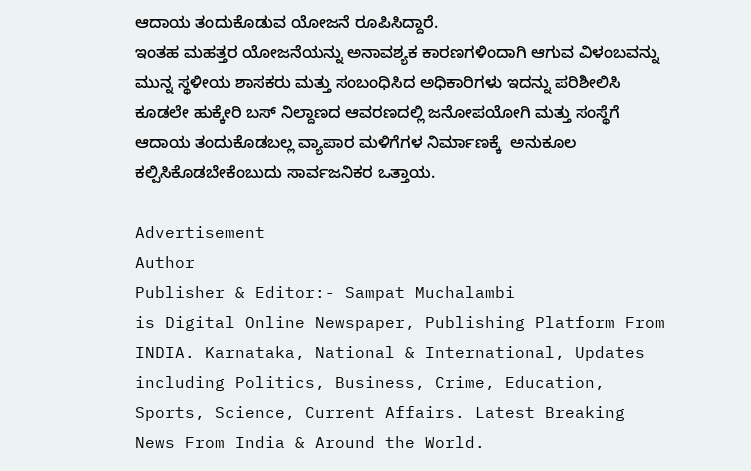ಆದಾಯ ತಂದುಕೊಡುವ ಯೋಜನೆ ರೂಪಿಸಿದ್ದಾರೆ.
ಇಂತಹ ಮಹತ್ತರ ಯೋಜನೆಯನ್ನು ಅನಾವಶ್ಯಕ ಕಾರಣಗಳಿಂದಾಗಿ ಆಗುವ ವಿಳಂಬವನ್ನು ಮುನ್ನ ಸ್ಥಳೀಯ ಶಾಸಕರು ಮತ್ತು ಸಂಬಂಧಿಸಿದ ಅಧಿಕಾರಿಗಳು ಇದನ್ನು ಪರಿಶೀಲಿಸಿ ಕೂಡಲೇ ಹುಕ್ಕೇರಿ ಬಸ್ ನಿಲ್ದಾಣದ ಆವರಣದಲ್ಲಿ ಜನೋಪಯೋಗಿ ಮತ್ತು ಸಂಸ್ಥೆಗೆ ಆದಾಯ ತಂದುಕೊಡಬಲ್ಲ ವ್ಯಾಪಾರ ಮಳಿಗೆಗಳ ನಿರ್ಮಾಣಕ್ಕೆ  ಅನುಕೂಲ ಕಲ್ಪಿಸಿಕೊಡಬೇಕೆಂಬುದು ಸಾರ್ವಜನಿಕರ ಒತ್ತಾಯ.

Advertisement
Author
Publisher & Editor:- Sampat Muchalambi
is Digital Online Newspaper, Publishing Platform From INDIA. Karnataka, National & International, Updates including Politics, Business, Crime, Education, Sports, Science, Current Affairs. Latest Breaking News From India & Around the World.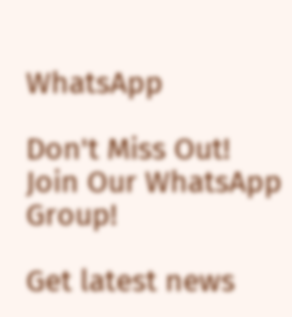WhatsApp

Don't Miss Out! Join Our WhatsApp Group!

Get latest news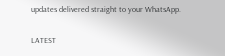updates delivered straight to your WhatsApp.

LATEST